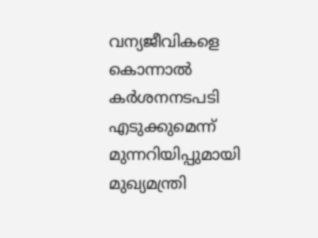വന്യജീവികളെ കൊന്നാൽ കർശനനടപടി എടുക്കുമെന്ന് മുന്നറിയിപ്പുമായി മുഖ്യമന്ത്രി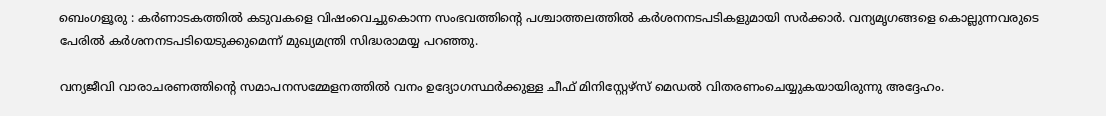ബെംഗളൂരു : കർണാടകത്തിൽ കടുവകളെ വിഷംവെച്ചുകൊന്ന സംഭവത്തിന്റെ പശ്ചാത്തലത്തിൽ കർശനനടപടികളുമായി സർക്കാർ. വന്യമൃഗങ്ങളെ കൊല്ലുന്നവരുടെ പേരിൽ കർശനനടപടിയെടുക്കുമെന്ന് മുഖ്യമന്ത്രി സിദ്ധരാമയ്യ പറഞ്ഞു.

വന്യജീവി വാരാചരണത്തിന്റെ സമാപനസമ്മേളനത്തിൽ വനം ഉദ്യോഗസ്ഥർക്കുള്ള ചീഫ് മിനിസ്റ്റേഴ്‌സ് മെഡൽ വിതരണംചെയ്യുകയായിരുന്നു അദ്ദേഹം.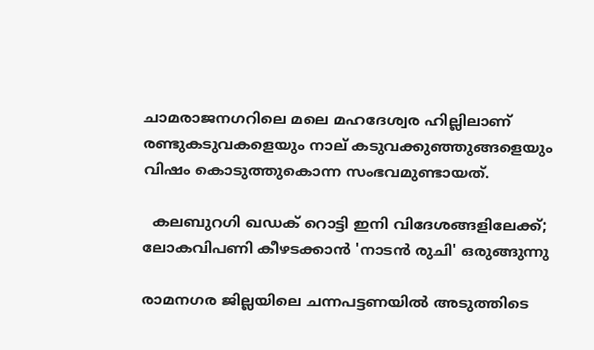ചാമരാജനഗറിലെ മലെ മഹദേശ്വര ഹില്ലിലാണ് രണ്ടുകടുവകളെയും നാല് കടുവക്കുഞ്ഞുങ്ങളെയും വിഷം കൊടുത്തുകൊന്ന സംഭവമുണ്ടായത്.

  കലബുറഗി ഖഡക് റൊട്ടി ഇനി വിദേശങ്ങളിലേക്ക്; ലോകവിപണി കീഴടക്കാൻ 'നാടൻ രുചി' ഒരുങ്ങുന്നു

രാമനഗര ജില്ലയിലെ ചന്നപട്ടണയിൽ അടുത്തിടെ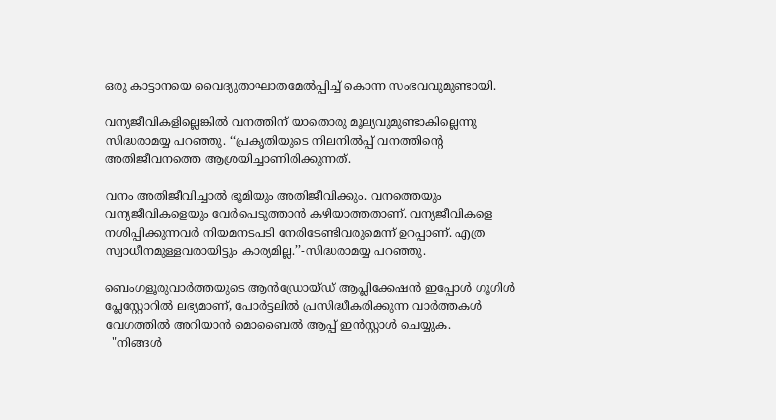ഒരു കാട്ടാനയെ വൈദ്യുതാഘാതമേൽപ്പിച്ച്‌ കൊന്ന സംഭവവുമുണ്ടായി.

വന്യജീവികളില്ലെങ്കിൽ വനത്തിന് യാതൊരു മൂല്യവുമുണ്ടാകില്ലെന്നു സിദ്ധരാമയ്യ പറഞ്ഞു. ‘‘പ്രകൃതിയുടെ നിലനിൽപ്പ് വനത്തിന്റെ അതിജീവനത്തെ ആശ്രയിച്ചാണിരിക്കുന്നത്.

വനം അതിജീവിച്ചാൽ ഭൂമിയും അതിജീവിക്കും. വനത്തെയും വന്യജീവികളെയും വേർപെടുത്താൻ കഴിയാത്തതാണ്. വന്യജീവികളെ നശിപ്പിക്കുന്നവർ നിയമനടപടി നേരിടേണ്ടിവരുമെന്ന് ഉറപ്പാണ്. എത്ര സ്വാധീനമുള്ളവരായിട്ടും കാര്യമില്ല.’’-സിദ്ധരാമയ്യ പറഞ്ഞു.

ബെംഗളൂരുവാർത്തയുടെ ആൻഡ്രോയ്ഡ് ആപ്ലിക്കേഷൻ ഇപ്പോൾ ഗൂഗിൾ പ്ലേസ്റ്റോറിൽ ലഭ്യമാണ്, പോർട്ടലിൽ പ്രസിദ്ധീകരിക്കുന്ന വാർത്തകൾ വേഗത്തിൽ അറിയാൻ മൊബൈൽ ആപ്പ് ഇൻസ്റ്റാൾ ചെയ്യുക.
  "നിങ്ങൾ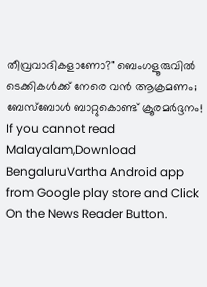തീവ്രവാദികളാണോ?" ബെംഗളൂരുവിൽ ടെക്കികൾക്ക് നേരെ വൻ ആക്രമണം; ബേസ്ബോൾ ബാറ്റുകൊണ്ട് ക്രൂരമർദ്ദനം!
If you cannot read Malayalam,Download BengaluruVartha Android app from Google play store and Click On the News Reader Button.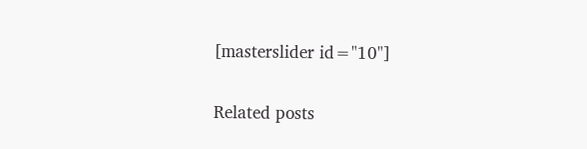[masterslider id="10"]

Related posts